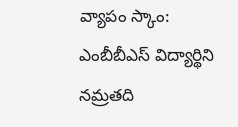వ్యాపం స్కాం: ఎంబీబీఎస్ విద్యార్థిని నమ్రతది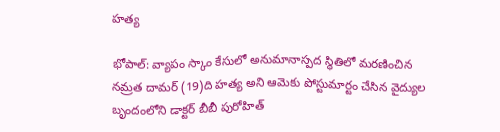హత్య

భోపాల్: వ్యాపం స్కాం కేసులో అనుమానాస్పద స్థితిలో మరణించిన నమ్రత దామర్ (19)ది హత్య అని ఆమెకు పోస్టుమార్టం చేసిన వైద్యుల బృందంలోని డాక్టర్ బీబీ పురోహిత్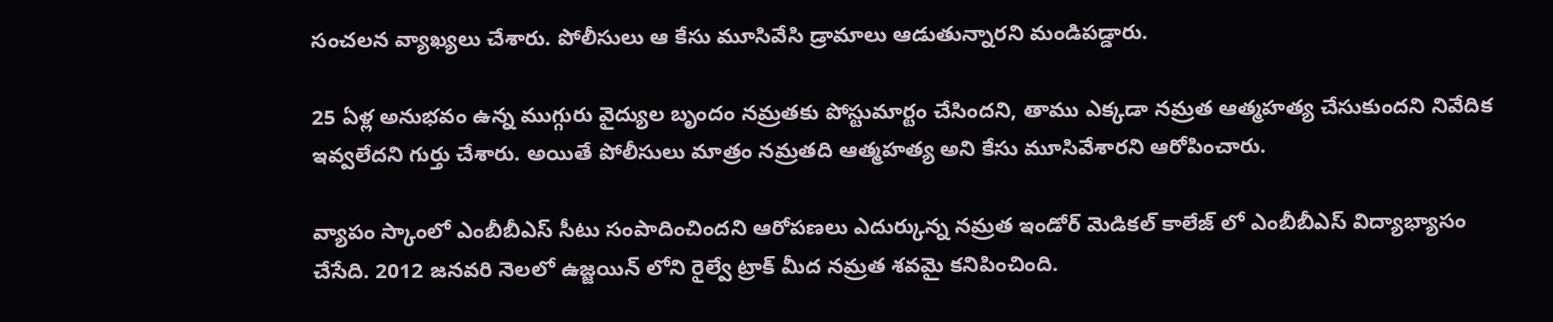సంచలన వ్యాఖ్యలు చేశారు. పోలీసులు ఆ కేసు మూసివేసి డ్రామాలు ఆడుతున్నారని మండిపడ్డారు.

25 ఏళ్ల అనుభవం ఉన్న ముగ్గురు వైద్యుల బృందం నమ్రతకు పోస్టుమార్టం చేసిందని, తాము ఎక్కడా నమ్రత ఆత్మహత్య చేసుకుందని నివేదిక ఇవ్వలేదని గుర్తు చేశారు. అయితే పోలీసులు మాత్రం నమ్రతది ఆత్మహత్య అని కేసు మూసివేశారని ఆరోపించారు.

వ్యాపం స్కాంలో ఎంబీబీఎస్ సీటు సంపాదించిందని ఆరోపణలు ఎదుర్కున్న నమ్రత ఇండోర్ మెడికల్ కాలేజ్ లో ఎంబీబీఎస్ విద్యాభ్యాసం చేసేది. 2012 జనవరి నెలలో ఉజ్జయిన్ లోని రైల్వే ట్రాక్ మీద నమ్రత శవమై కనిపించింది.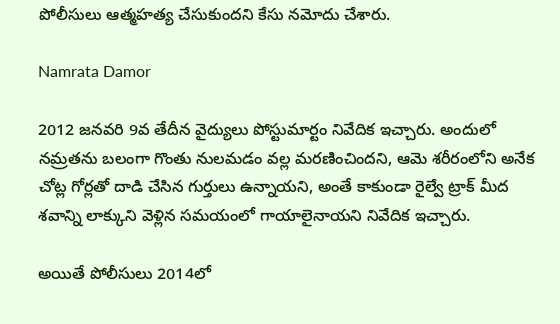పోలీసులు ఆత్మహత్య చేసుకుందని కేసు నమోదు చేశారు.

Namrata Damor

2012 జనవరి 9వ తేదీన వైద్యులు పోస్టుమార్టం నివేదిక ఇచ్చారు. అందులో నమ్రతను బలంగా గొంతు నులమడం వల్ల మరణించిందని, ఆమె శరీరంలోని అనేక చోట్ల గోర్లతో దాడి చేసిన గుర్తులు ఉన్నాయని, అంతే కాకుండా రైల్వే ట్రాక్ మీద శవాన్ని లాక్కుని వెళ్లిన సమయంలో గాయాలైనాయని నివేదిక ఇచ్చారు.

అయితే పోలీసులు 2014లో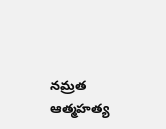నమ్రత ఆత్మహత్య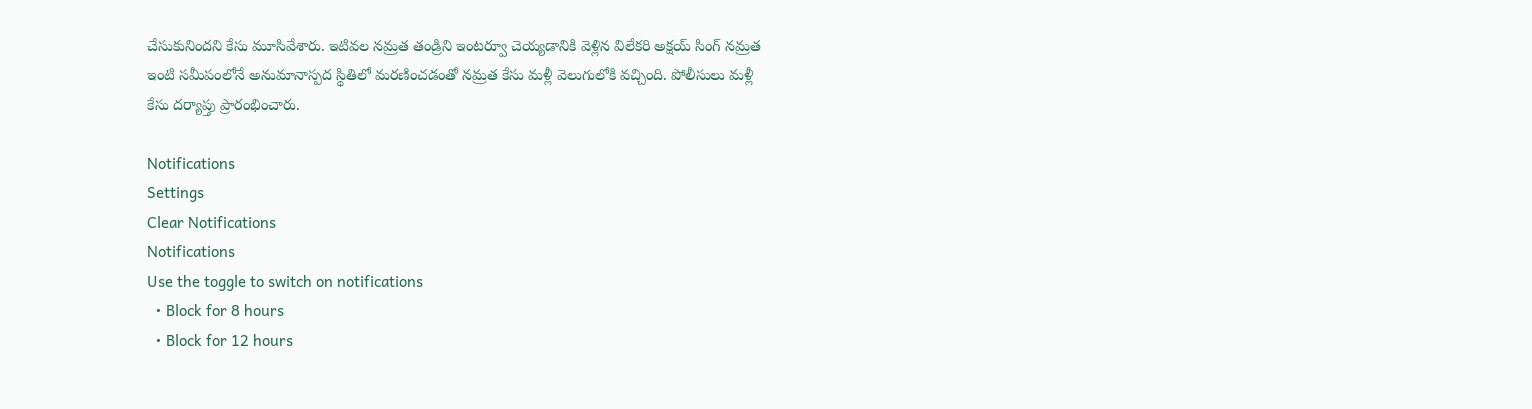చేసుకునిందని కేసు మూసివేశారు. ఇటివల నమ్రత తండ్రిని ఇంటర్వూ చెయ్యడానికి వెళ్లిన విలేకరి అక్షయ్ సింగ్ నమ్రత ఇంటి సమీపంలోనే అనుమానాస్పద స్థితిలో మరణించడంతో నమ్రత కేసు మళ్లీ వెలుగులోకి వచ్చింది. పోలీసులు మళ్లీ కేసు దర్యాప్తు ప్రారంభించారు.

Notifications
Settings
Clear Notifications
Notifications
Use the toggle to switch on notifications
  • Block for 8 hours
  • Block for 12 hours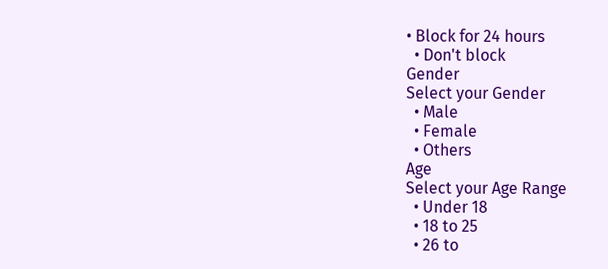• Block for 24 hours
  • Don't block
Gender
Select your Gender
  • Male
  • Female
  • Others
Age
Select your Age Range
  • Under 18
  • 18 to 25
  • 26 to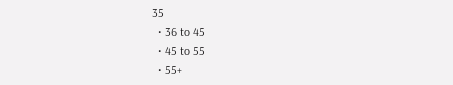35
  • 36 to 45
  • 45 to 55
  • 55+